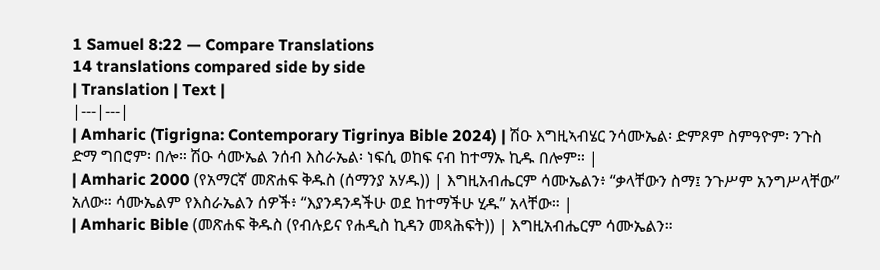1 Samuel 8:22 — Compare Translations
14 translations compared side by side
| Translation | Text |
|---|---|
| Amharic (Tigrigna: Contemporary Tigrinya Bible 2024) | ሽዑ እግዚኣብሄር ንሳሙኤል፡ ድምጾም ስምዓዮም፡ ንጉስ ድማ ግበሮም፡ በሎ። ሽዑ ሳሙኤል ንሰብ እስራኤል፡ ነፍሲ ወከፍ ናብ ከተማኡ ኪዱ በሎም። |
| Amharic 2000 (የአማርኛ መጽሐፍ ቅዱስ (ሰማንያ አሃዱ)) | እግዚአብሔርም ሳሙኤልን፥ “ቃላቸውን ስማ፤ ንጉሥም አንግሥላቸው” አለው። ሳሙኤልም የእስራኤልን ሰዎች፥ “እያንዳንዳችሁ ወደ ከተማችሁ ሂዱ” አላቸው። |
| Amharic Bible (መጽሐፍ ቅዱስ (የብሉይና የሐዲስ ኪዳን መጻሕፍት)) | እግዚአብሔርም ሳሙኤልን።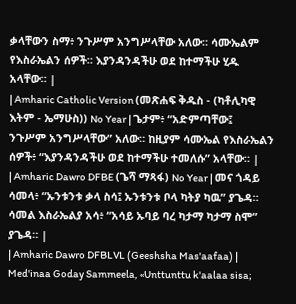ቃላቸውን ስማ፥ ንጉሥም አንግሥላቸው አለው። ሳሙኤልም የእስራኤልን ሰዎች። እያንዳንዳችሁ ወደ ከተማችሁ ሂዱ አላቸው። |
| Amharic Catholic Version (መጽሐፍ ቅዱስ - (ካቶሊካዊ እትም - ኤማሁስ)) No Year | ጌታም፥ “አድምጣቸው፤ ንጉሥም አንግሥላቸው” አለው። ከዚያም ሳሙኤል የእስራኤልን ሰዎች፥ “እያንዳንዳችሁ ወደ ከተማችሁ ተመለሱ” አላቸው። |
| Amharic Dawro DFBE (ጌሻ ማጻፋ) No Year | መና ጎዳይ ሳመላ፥ “ኡንቱንቱ ቃላ ስሳ፤ ኡንቱንቱ ቦላ ካትያ ካዉ” ያጌዳ። ሳመል እስራኤልያ አሳ፥ “አሳይ ኡባይ ባረ ካታማ ካታማ ስሞ” ያጌዳ። |
| Amharic Dawro DFBLVL (Geeshsha Mas'aafaa) | Med'inaa Goday Sammeela, «Unttunttu k'aalaa sisa;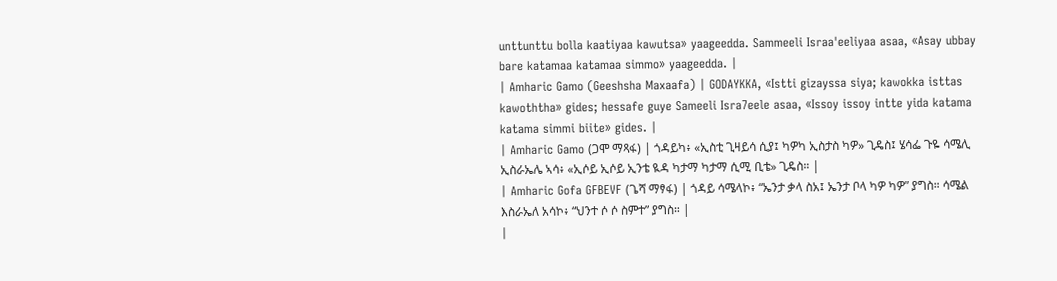unttunttu bolla kaatiyaa kawutsa» yaageedda. Sammeeli Israa'eeliyaa asaa, «Asay ubbay bare katamaa katamaa simmo» yaageedda. |
| Amharic Gamo (Geeshsha Maxaafa) | GODAYKKA, «Istti gizayssa siya; kawokka isttas kawoththa» gides; hessafe guye Sameeli Isra7eele asaa, «Issoy issoy intte yida katama katama simmi biite» gides. |
| Amharic Gamo (ጋሞ ማጻፋ) | ጎዳይካ፥ «ኢስቲ ጊዛይሳ ሲያ፤ ካዎካ ኢስታስ ካዎ» ጊዴስ፤ ሄሳፌ ጉዬ ሳሜሊ ኢስራኤሌ ኣሳ፥ «ኢሶይ ኢሶይ ኢንቴ ዪዳ ካታማ ካታማ ሲሚ ቢቴ» ጊዴስ። |
| Amharic Gofa GFBEVF (ጌሻ ማፃፋ) | ጎዳይ ሳሜላኮ፥ “ኤንታ ቃላ ስአ፤ ኤንታ ቦላ ካዎ ካዎ” ያግስ። ሳሜል እስራኤለ አሳኮ፥ “ህንተ ሶ ሶ ስምተ” ያግስ። |
|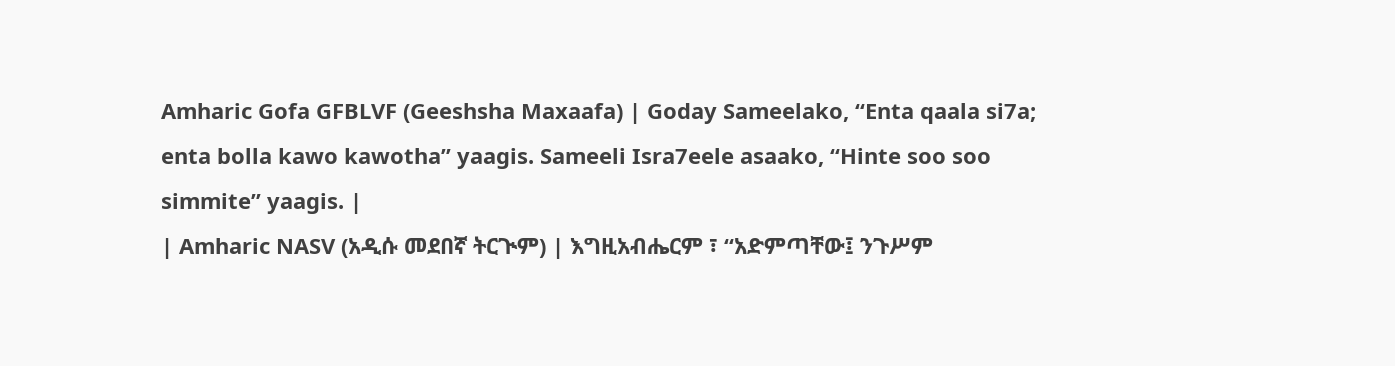Amharic Gofa GFBLVF (Geeshsha Maxaafa) | Goday Sameelako, “Enta qaala si7a; enta bolla kawo kawotha” yaagis. Sameeli Isra7eele asaako, “Hinte soo soo simmite” yaagis. |
| Amharic NASV (አዲሱ መደበኛ ትርጒም) | እግዚአብሔርም ፣ “አድምጣቸው፤ ንጉሥም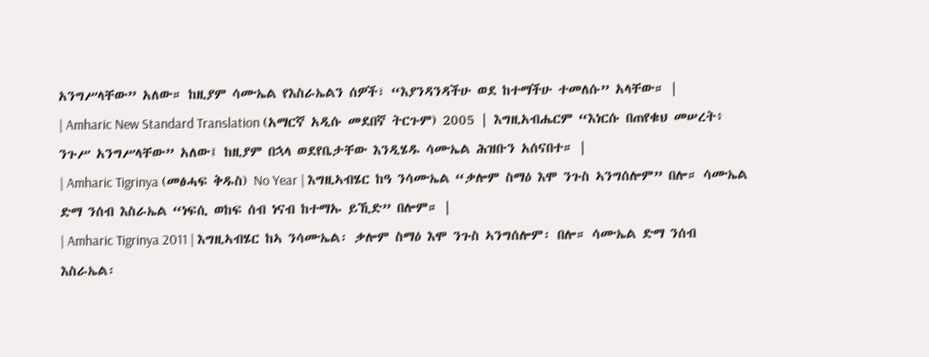አንግሥላቸው” አለው። ከዚያም ሳሙኤል የእስራኤልን ሰዎች፣ “እያንዳንዳችሁ ወደ ከተማችሁ ተመለሱ” አላቸው። |
| Amharic New Standard Translation (አማርኛ አዲሱ መደበኛ ትርጉም) 2005 | እግዚአብሔርም “እነርሱ በጠየቁህ መሠረት፥ ንጉሥ አንግሥላቸው” አለው፤ ከዚያም በኋላ ወደየቤታቸው እንዲሄዱ ሳሙኤል ሕዝቡን አሰናበተ። |
| Amharic Tigrinya (መፅሓፍ ቅዱስ) No Year | እግዚኣብሄር ከዓ ንሳሙኤል “ቃሎም ስማዕ እሞ ንጉስ ኣንግሰሎም” በሎ። ሳሙኤል ድማ ንሰብ እስራኤል “ነፍሲ ወከፍ ሰብ ነናብ ከተማኡ ይኺድ” በሎም። |
| Amharic Tigrinya 2011 | እግዚኣብሄር ከኣ ንሳሙኤል፡ ቃሎም ስማዕ እሞ ንጉስ ኣንግሰሎም፡ በሎ። ሳሙኤል ድማ ንሰብ እስራኤል፡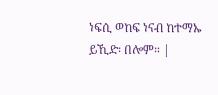ነፍሲ ወከፍ ነናብ ከተማኡ ይኺድ፡ በሎም። |